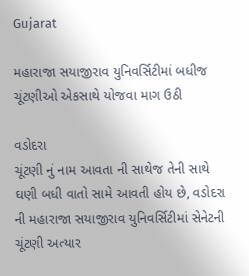Gujarat

મહારાજા સયાજીરાવ યુનિવર્સિટીમાં બધીજ ચૂંટણીઓ એકસાથે યોજવા માગ ઉઠી

વડોદરા
ચૂંટણી નું નામ આવતા ની સાથેજ તેની સાથે ઘણી બધી વાતો સામે આવતી હોય છે, વડોદરા ની મહારાજા સયાજીરાવ યુનિવર્સિટીમાં સેનેટની ચૂંટણી અત્યાર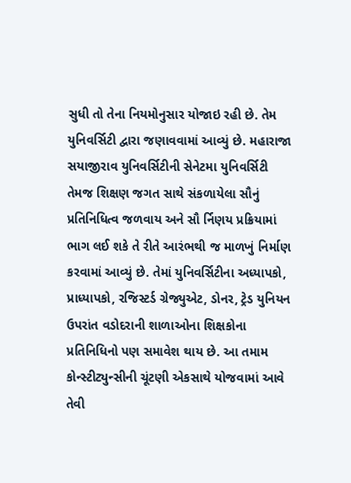સુધી તો તેના નિયમોનુસાર યોજાઇ રહી છે. તેમ યુનિવર્સિટી દ્વારા જણાવવામાં આવ્યું છે. મહારાજા સયાજીરાવ યુનિવર્સિટીની સેનેટમા યુનિવર્સિટી તેમજ શિક્ષણ જગત સાથે સંકળાયેલા સૌનું પ્રતિનિધિત્વ જળવાય અને સૌ ર્નિણય પ્રક્રિયામાં ભાગ લઈ શકે તે રીતે આરંભથી જ માળખું નિર્માણ કરવામાં આવ્યું છે. તેમાં યુનિવર્સિટીના અધ્યાપકો, પ્રાધ્યાપકો, રજિસ્ટર્ડ ગ્રેજ્યુએટ, ડોનર, ટ્રેડ યુનિયન ઉપરાંત વડોદરાની શાળાઓના શિક્ષકોના પ્રતિનિધિનો પણ સમાવેશ થાય છે. આ તમામ કોન્સ્ટીટ્યુન્સીની ચૂંટણી એકસાથે યોજવામાં આવે તેવી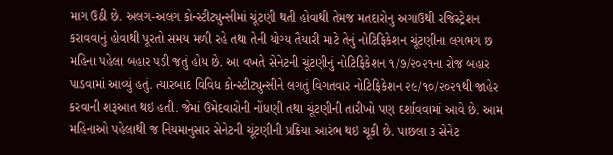માગ ઉઠી છે. અલગ-અલગ કોન્સ્ટીટ્યુન્સીમાં ચૂંટણી થતી હોવાથી તેમજ મતદારોનુ અગાઉથી રજિસ્ટ્રેશન કરાવવાનું હોવાથી પૂરતો સમય મળી રહે તથા તેની યોગ્ય તૈયારી માટે તેનું નોટિફિકેશન ચૂંટણીના લગભગ છ મહિના પહેલા બહાર પડી જતું હોય છે. આ વખતે સેનેટની ચૂંટણીનું નોટિફિકેશન ૧/૭/૨૦૨૧ના રોજ બહાર પાડવામાં આવ્યું હતું. ત્યારબાદ વિવિધ કોન્સ્ટીટ્યુન્સીને લગતું વિગતવાર નોટિફિકેશન ૨૯/૧૦/૨૦૨૧થી જાહેર કરવાની શરૂઆત થઇ હતી. જેમાં ઉમેદવારોની નોંધણી તથા ચૂંટણીની તારીખો પણ દર્શાવવામાં આવે છે. આમ મહિનાઓ પહેલાથી જ નિયમાનુસાર સેનેટની ચૂંટણીની પ્રક્રિયા આરંભ થઇ ચૂકી છે. પાછલા ૩ સેનેટ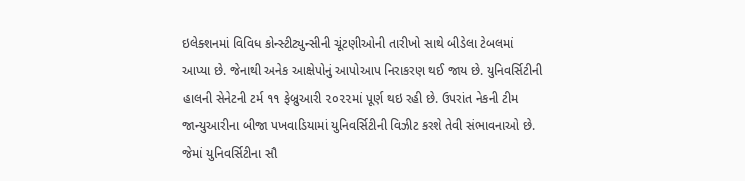ઇલેક્શનમાં વિવિધ કોન્સ્ટીટ્યુન્સીની ચૂંટણીઓની તારીખો સાથે બીડેલા ટેબલમાં આપ્યા છે. જેનાથી અનેક આક્ષેપોનું આપોઆપ નિરાકરણ થઈ જાય છે. યુનિવર્સિટીની હાલની સેનેટની ટર્મ ૧૧ ફેબ્રુઆરી ૨૦૨૨માં પૂર્ણ થઇ રહી છે. ઉપરાંત નેકની ટીમ જાન્યુઆરીના બીજા પખવાડિયામાં યુનિવર્સિટીની વિઝીટ કરશે તેવી સંભાવનાઓ છે. જેમાં યુનિવર્સિટીના સૌ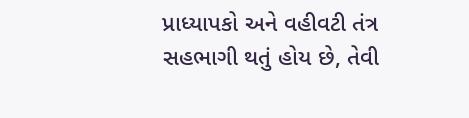પ્રાધ્યાપકો અને વહીવટી તંત્ર સહભાગી થતું હોય છે, તેવી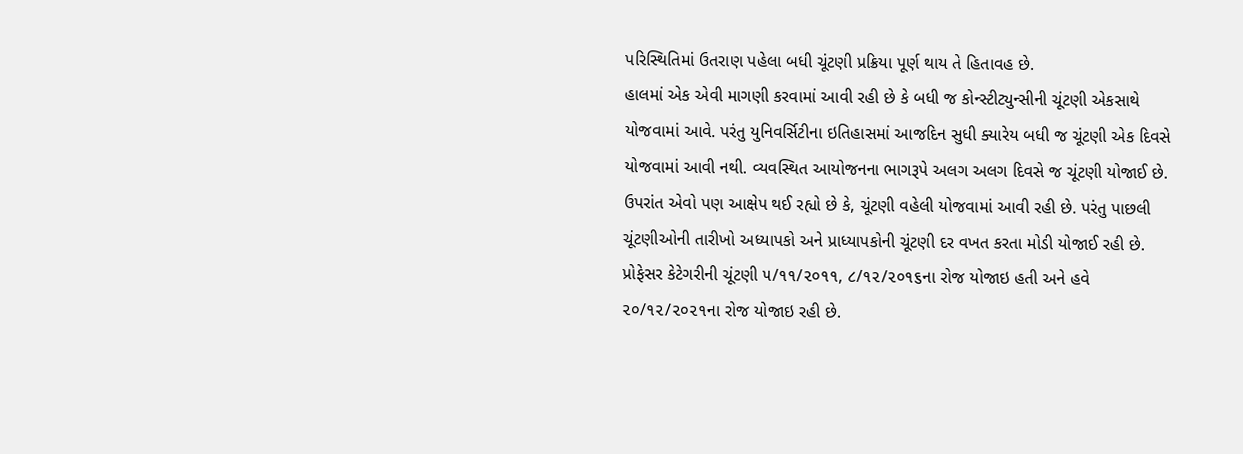પરિસ્થિતિમાં ઉતરાણ પહેલા બધી ચૂંટણી પ્રક્રિયા પૂર્ણ થાય તે હિતાવહ છે.
હાલમાં એક એવી માગણી કરવામાં આવી રહી છે કે બધી જ કોન્સ્ટીટ્યુન્સીની ચૂંટણી એકસાથે યોજવામાં આવે. પરંતુ યુનિવર્સિટીના ઇતિહાસમાં આજદિન સુધી ક્યારેય બધી જ ચૂંટણી એક દિવસે યોજવામાં આવી નથી. વ્યવસ્થિત આયોજનના ભાગરૂપે અલગ અલગ દિવસે જ ચૂંટણી યોજાઈ છે. ઉપરાંત એવો પણ આક્ષેપ થઈ રહ્યો છે કે, ચૂંટણી વહેલી યોજવામાં આવી રહી છે. પરંતુ પાછલી ચૂંટણીઓની તારીખો અધ્યાપકો અને પ્રાધ્યાપકોની ચૂંટણી દર વખત કરતા મોડી યોજાઈ રહી છે. પ્રોફેસર કેટેગરીની ચૂંટણી ૫/૧૧/૨૦૧૧, ૮/૧૨/૨૦૧૬ના રોજ યોજાઇ હતી અને હવે ૨૦/૧૨/૨૦૨૧ના રોજ યોજાઇ રહી છે.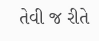તેવી જ રીતે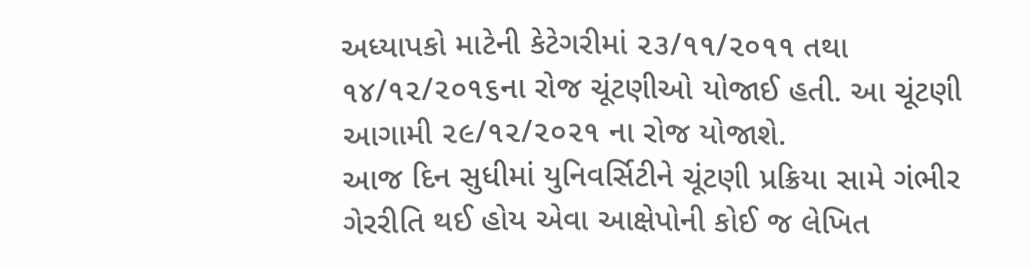અધ્યાપકો માટેની કેટેગરીમાં ૨૩/૧૧/૨૦૧૧ તથા ૧૪/૧૨/૨૦૧૬ના રોજ ચૂંટણીઓ યોજાઈ હતી. આ ચૂંટણી આગામી ૨૯/૧૨/૨૦૨૧ ના રોજ યોજાશે.
આજ દિન સુધીમાં યુનિવર્સિટીને ચૂંટણી પ્રક્રિયા સામે ગંભીર ગેરરીતિ થઈ હોય એવા આક્ષેપોની કોઈ જ લેખિત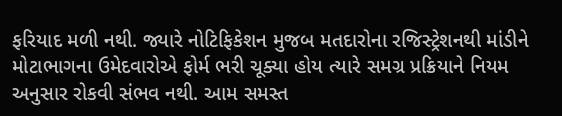ફરિયાદ મળી નથી. જ્યારે નોટિફિકેશન મુજબ મતદારોના રજિસ્ટ્રેશનથી માંડીને મોટાભાગના ઉમેદવારોએ ફોર્મ ભરી ચૂક્યા હોય ત્યારે સમગ્ર પ્રક્રિયાને નિયમ અનુસાર રોકવી સંભવ નથી. આમ સમસ્ત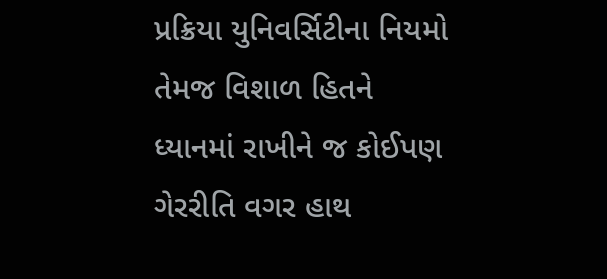પ્રક્રિયા યુનિવર્સિટીના નિયમો તેમજ વિશાળ હિતને ધ્યાનમાં રાખીને જ કોઈપણ ગેરરીતિ વગર હાથ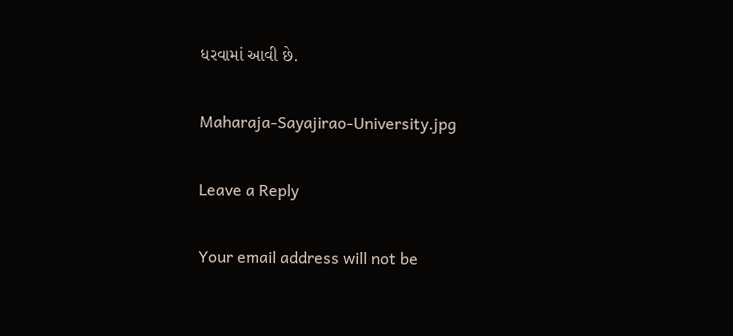ધરવામાં આવી છે.

Maharaja-Sayajirao-University.jpg

Leave a Reply

Your email address will not be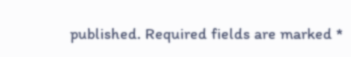published. Required fields are marked *